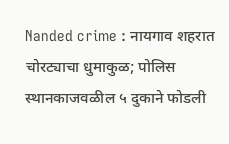Nanded crime : नायगाव शहरात चोरट्याचा धुमाकुळ; पोलिस स्थानकाजवळील ५ दुकाने फोडली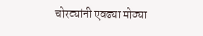चोरट्यांनी एवढ्या मोठ्या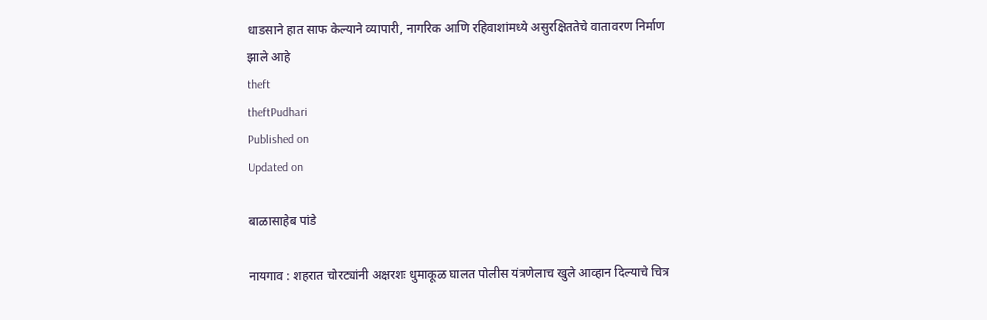धाडसाने हात साफ केल्याने व्यापारी, नागरिक आणि रहिवाशांमध्ये असुरक्षिततेचे वातावरण निर्माण झाले आहे
theft
theftPudhari
Published on
Updated on

बाळासाहेब पांडे

नायगाव : शहरात चोरट्यांनी अक्षरशः धुमाकूळ घालत पोलीस यंत्रणेलाच खुले आव्हान दिल्याचे चित्र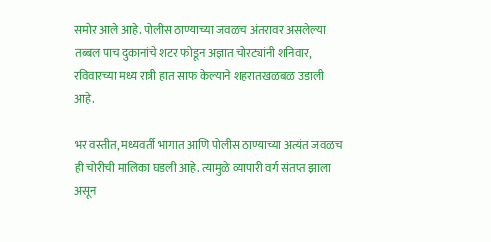समोर आले आहे. पोलीस ठाण्याच्या जवळच अंतरावर असलेल्या तब्बल पाच दुकानांचे शटर फोडून अज्ञात चोरट्यांनी शनिवार, रविवारच्या मध्य रात्री हात साफ केल्याने शहरातखळबळ उडाली आहे.

भर वस्तीत, मध्यवर्ती भागात आणि पोलीस ठाण्याच्या अत्यंत जवळच ही चोरीची मालिका घडली आहे. त्यामुळे व्यापारी वर्ग संतप्त झाला असून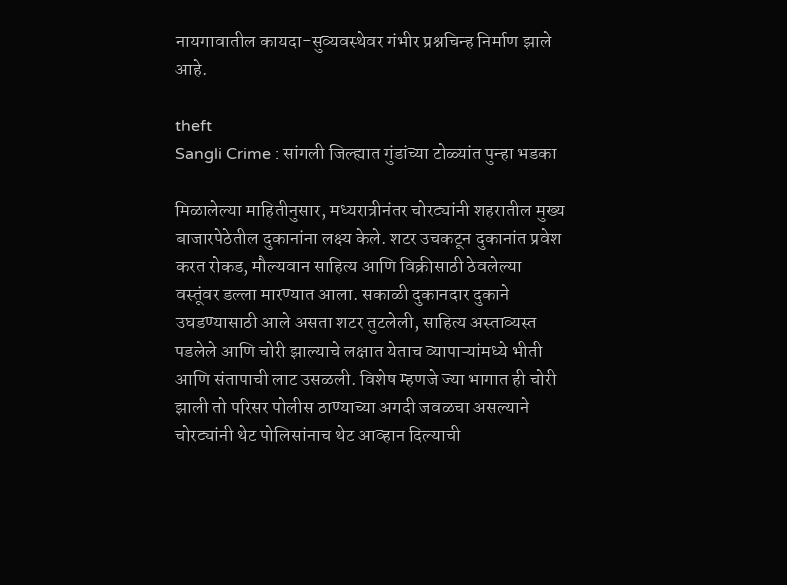नायगावातील कायदा-सुव्यवस्थेवर गंभीर प्रश्नचिन्ह निर्माण झाले आहे.

theft
Sangli Crime : सांगली जिल्ह्यात गुंडांच्या टोळ्यांत पुन्हा भडका

मिळालेल्या माहितीनुसार, मध्यरात्रीनंतर चोरट्यांनी शहरातील मुख्य बाजारपेठेतील दुकानांना लक्ष्य केले. शटर उचकटून दुकानांत प्रवेश करत रोकड, मौल्यवान साहित्य आणि विक्रीसाठी ठेवलेल्या वस्तूंवर डल्ला मारण्यात आला. सकाळी दुकानदार दुकाने उघडण्यासाठी आले असता शटर तुटलेली, साहित्य अस्ताव्यस्त पडलेले आणि चोरी झाल्याचे लक्षात येताच व्यापाऱ्यांमध्ये भीती आणि संतापाची लाट उसळली. विशेष म्हणजे ज्या भागात ही चोरी झाली तो परिसर पोलीस ठाण्याच्या अगदी जवळचा असल्याने चोरट्यांनी थेट पोलिसांनाच थेट आव्हान दिल्याची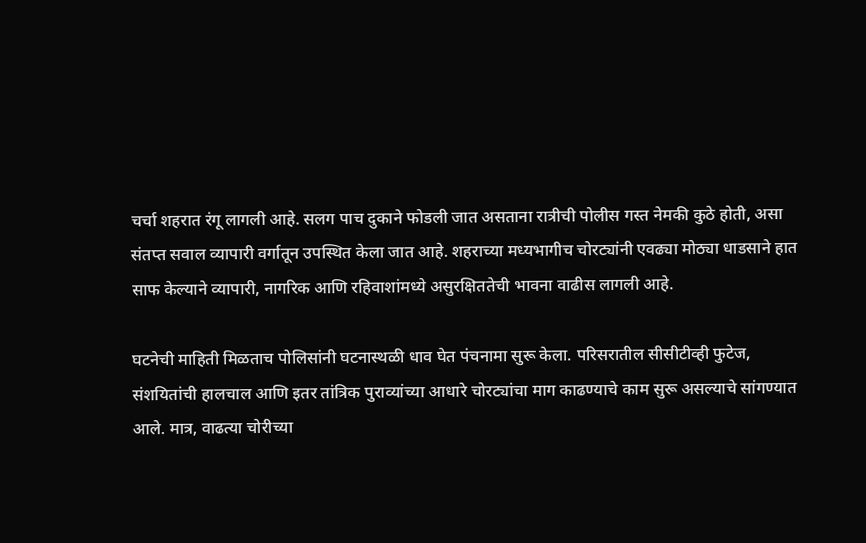चर्चा शहरात रंगू लागली आहे. सलग पाच दुकाने फोडली जात असताना रात्रीची पोलीस गस्त नेमकी कुठे होती, असा संतप्त सवाल व्यापारी वर्गातून उपस्थित केला जात आहे. शहराच्या मध्यभागीच चोरट्यांनी एवढ्या मोठ्या धाडसाने हात साफ केल्याने व्यापारी, नागरिक आणि रहिवाशांमध्ये असुरक्षिततेची भावना वाढीस लागली आहे.

घटनेची माहिती मिळताच पोलिसांनी घटनास्थळी धाव घेत पंचनामा सुरू केला. परिसरातील सीसीटीव्ही फुटेज, संशयितांची हालचाल आणि इतर तांत्रिक पुराव्यांच्या आधारे चोरट्यांचा माग काढण्याचे काम सुरू असल्याचे सांगण्यात आले. मात्र, वाढत्या चोरीच्या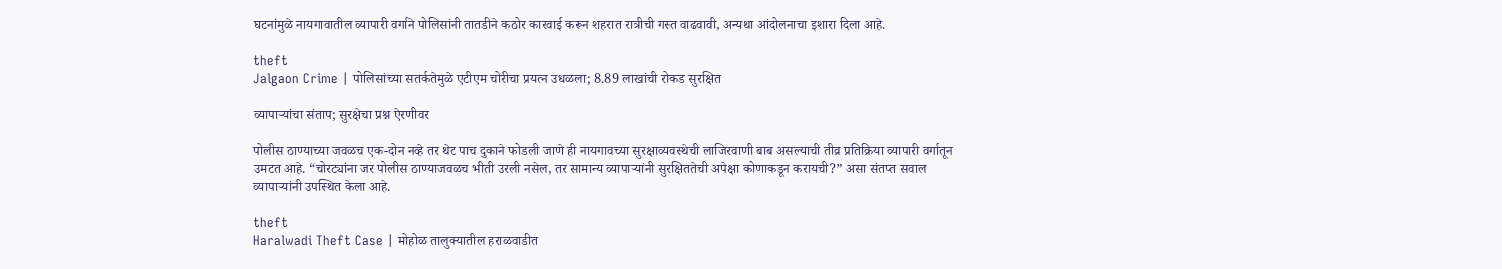घटनांमुळे नायगावातील व्यापारी वर्गाने पोलिसांनी तातडीने कठोर कारवाई करून शहरात रात्रीची गस्त वाढवावी, अन्यथा आंदोलनाचा इशारा दिला आहे.

theft
Jalgaon Crime | पोलिसांच्या सतर्कतेमुळे एटीएम चोरीचा प्रयत्न उधळला; 8.89 लाखांची रोकड सुरक्षित

व्यापाऱ्यांचा संताप; सुरक्षेचा प्रश्न ऐरणीवर

पोलीस ठाण्याच्या जवळच एक-दोन नव्हे तर थेट पाच दुकाने फोडली जाणे ही नायगावच्या सुरक्षाव्यवस्थेची लाजिरवाणी बाब असल्याची तीव्र प्रतिक्रिया व्यापारी वर्गातून उमटत आहे. “चोरट्यांना जर पोलीस ठाण्याजवळच भीती उरली नसेल, तर सामान्य व्यापाऱ्यांनी सुरक्षिततेची अपेक्षा कोणाकडून करायची?” असा संतप्त सवाल व्यापाऱ्यांनी उपस्थित केला आहे.

theft
Haralwadi Theft Case | मोहोळ तालुक्यातील हराळवाडीत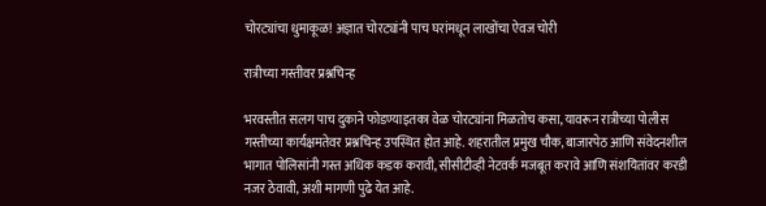चोरट्यांचा धुमाकूळ! अज्ञात चोरट्यांनी पाच घरांमधून लाखोंचा ऐवज चोरी

रात्रीच्या गस्तीवर प्रश्नचिन्ह

भरवस्तीत सलग पाच दुकाने फोडण्याइतका वेळ चोरट्यांना मिळतोच कसा, यावरून रात्रीच्या पोलीस गस्तीच्या कार्यक्षमतेवर प्रश्नचिन्ह उपस्थित होत आहे. शहरातील प्रमुख चौक, बाजारपेठ आणि संवेदनशील भागात पोलिसांनी गस्त अधिक कडक करावी, सीसीटीव्ही नेटवर्क मजबूत करावे आणि संशयितांवर करडी नजर ठेवावी, अशी मागणी पुढे येत आहे.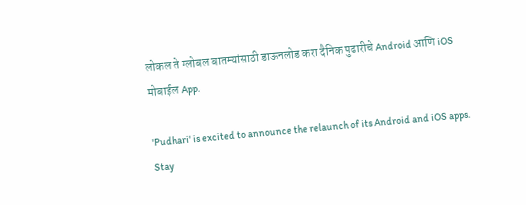लोकल ते ग्लोबल बातम्यांसाठी डाऊनलोड करा दैनिक पुढारीचे Android आणि iOS मोबाईल App.

'Pudhari' is excited to announce the relaunch of its Android and iOS apps. Stay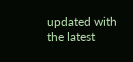updated with the latest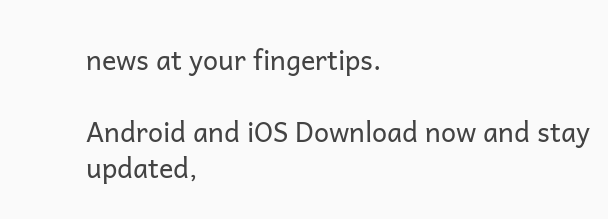news at your fingertips.

Android and iOS Download now and stay updated,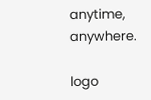anytime, anywhere.

logo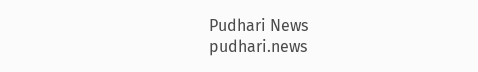Pudhari News
pudhari.news